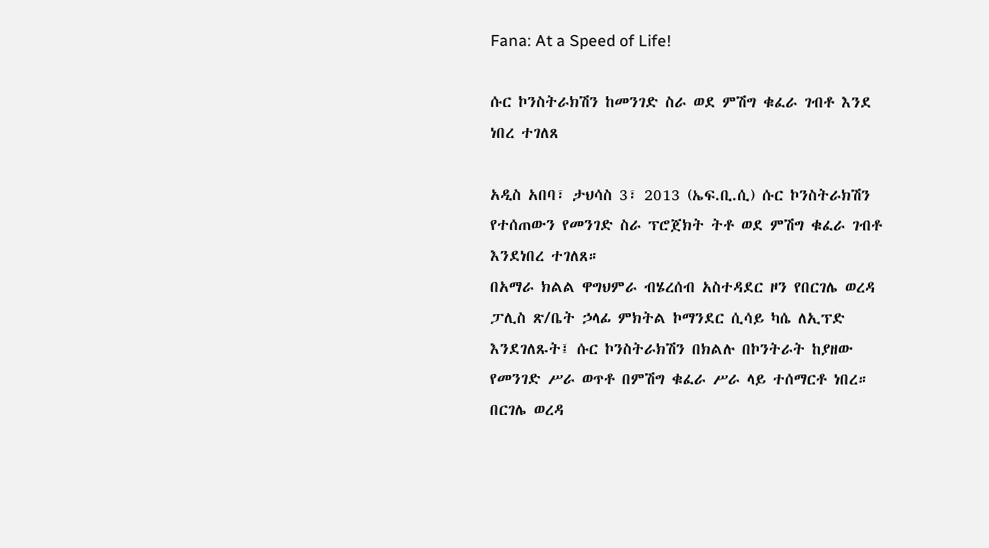Fana: At a Speed of Life!

ሱር ኮንስትራክሽን ከመንገድ ስራ ወደ ምሽግ ቁፈራ ገብቶ እንደ ነበረ ተገለጸ

አዲስ አበባ፣ ታህሳስ 3፣ 2013 (ኤፍ.ቢ.ሲ) ሱር ኮንስትራክሽን የተሰጠውን የመንገድ ስራ ፕሮጀክት ትቶ ወደ ምሽግ ቁፈራ ገብቶ እንደነበረ ተገለጸ።
በአማራ ክልል ዋግህምራ ብሄረሰብ አስተዳደር ዞን የበርገሌ ወረዳ ፓሊስ ጽ/ቤት ኃላፊ ምክትል ኮማንደር ሲሳይ ካሴ ለኢፕድ እንደገለጹት፤ ሱር ኮንስትራክሽን በክልሉ በኮንትራት ከያዘው የመንገድ ሥራ ወጥቶ በምሽግ ቁፈራ ሥራ ላይ ተሰማርቶ ነበረ።
በርገሌ ወረዳ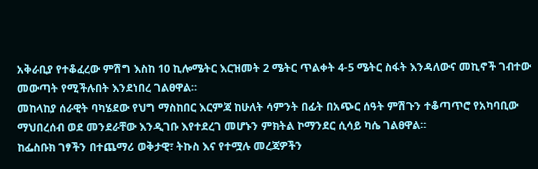አቅራቢያ የተቆፈረው ምሽግ እስከ 10 ኪሎሜትር እርዝመት 2 ሜትር ጥልቀት 4-5 ሜትር ስፋት እንዳለውና መኪኖች ገብተው መውጣት የሚችሉበት እንደነበረ ገልፀዋል።
መከላከያ ሰራዊት ባካሄደው የህግ ማስከበር እርምጃ ከሁለት ሳምንት በፊት በአጭር ሰዓት ምሽጉን ተቆጣጥሮ የአካባቢው ማህበረሰብ ወደ መንደራቸው እንዲገቡ እየተደረገ መሆኑን ምክትል ኮማንደር ሲሳይ ካሴ ገልፀዋል።
ከፌስቡክ ገፃችን በተጨማሪ ወቅታዊ፣ ትኩስ እና የተሟሉ መረጃዎችን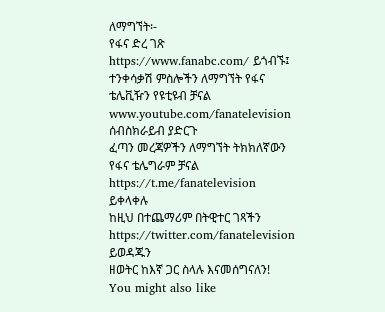ለማግኘት፡-
የፋና ድረ ገጽ https://www.fanabc.com/ ይጎብኙ፤
ተንቀሳቃሽ ምስሎችን ለማግኘት የፋና ቴሌቪዥን የዩቲዩብ ቻናል www.youtube.com/fanatelevision ሰብስክራይብ ያድርጉ
ፈጣን መረጃዎችን ለማግኘት ትክክለኛውን የፋና ቴሌግራም ቻናል https://t.me/fanatelevision ይቀላቀሉ
ከዚህ በተጨማሪም በትዊተር ገጻችን https://twitter.com/fanatelevision ይወዳጁን
ዘወትር ከእኛ ጋር ስላሉ እናመሰግናለን!
You might also like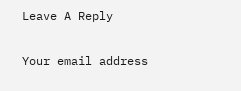Leave A Reply

Your email address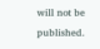will not be published.